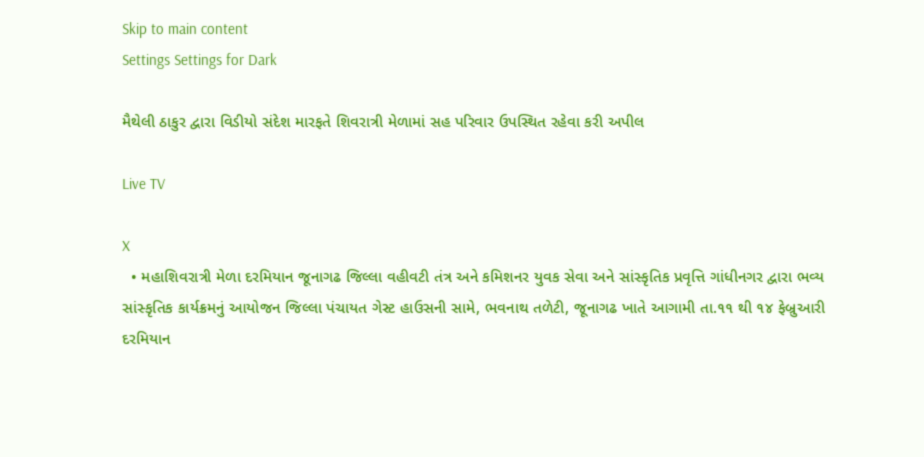Skip to main content
Settings Settings for Dark

મૈથેલી ઠાકુર દ્વારા વિડીયો સંદેશ મારફતે શિવરાત્રી મેળામાં સહ પરિવાર ઉપસ્થિત રહેવા કરી અપીલ

Live TV

X
  • મહાશિવરાત્રી મેળા દરમિયાન જૂનાગઢ જિલ્લા વહીવટી તંત્ર અને કમિશનર યુવક સેવા અને સાંસ્કૃતિક પ્રવૃત્તિ ગાંધીનગર દ્વારા ભવ્ય સાંસ્કૃતિક કાર્યક્રમનું આયોજન જિલ્લા પંચાયત ગેસ્ટ હાઉસની સામે, ભવનાથ તળેટી, જૂનાગઢ ખાતે આગામી તા.૧૧ થી ૧૪ ફેબ્રુઆરી દરમિયાન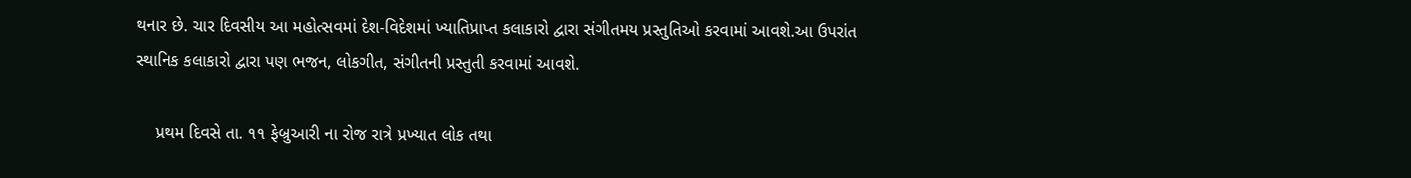થનાર છે. ચાર દિવસીય આ મહોત્સવમાં દેશ-વિદેશમાં ખ્યાતિપ્રાપ્ત કલાકારો દ્વારા સંગીતમય પ્રસ્તુતિઓ કરવામાં આવશે.આ ઉપરાંત સ્થાનિક કલાકારો દ્વારા પણ ભજન, લોકગીત, સંગીતની પ્રસ્તુતી કરવામાં આવશે.

    પ્રથમ દિવસે તા. ૧૧ ફેબ્રુઆરી ના રોજ રાત્રે પ્રખ્યાત લોક તથા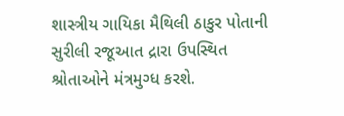શાસ્ત્રીય ગાયિકા મૈથિલી ઠાકુર પોતાની સુરીલી રજૂઆત દ્રારા ઉપસ્થિત શ્રોતાઓને મંત્રમુગ્ધ કરશે.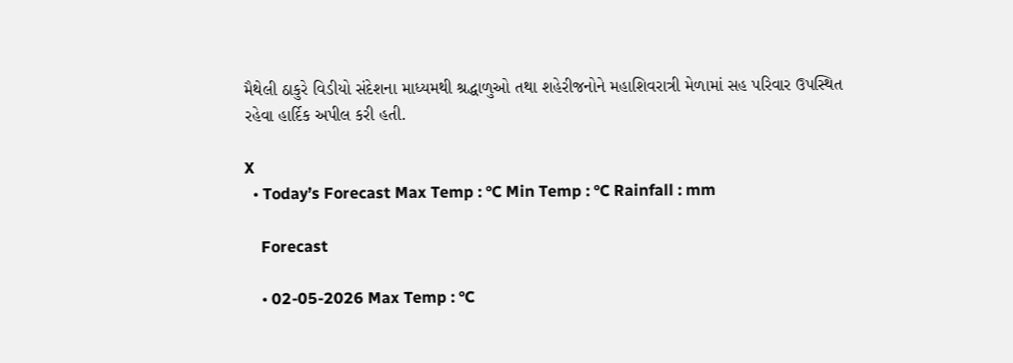મૈથેલી ઠાકુરે વિડીયો સંદેશના માધ્યમથી શ્રદ્ધાળુઓ તથા શહેરીજનોને મહાશિવરાત્રી મેળામાં સહ પરિવાર ઉપસ્થિત રહેવા હાર્દિક અપીલ કરી હતી.

X
  • Today’s Forecast Max Temp : °C Min Temp : °C Rainfall : mm

    Forecast

    • 02-05-2026 Max Temp : °C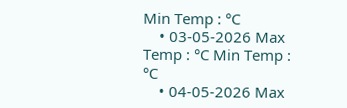Min Temp : °C
    • 03-05-2026 Max Temp : °C Min Temp : °C
    • 04-05-2026 Max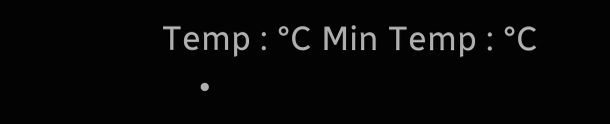Temp : °C Min Temp : °C
    •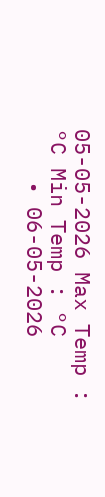05-05-2026 Max Temp : °C Min Temp : °C
    • 06-05-2026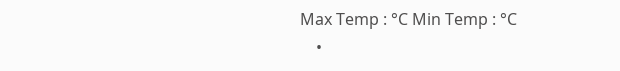Max Temp : °C Min Temp : °C
    •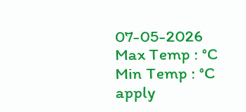07-05-2026 Max Temp : °C Min Temp : °C
apply